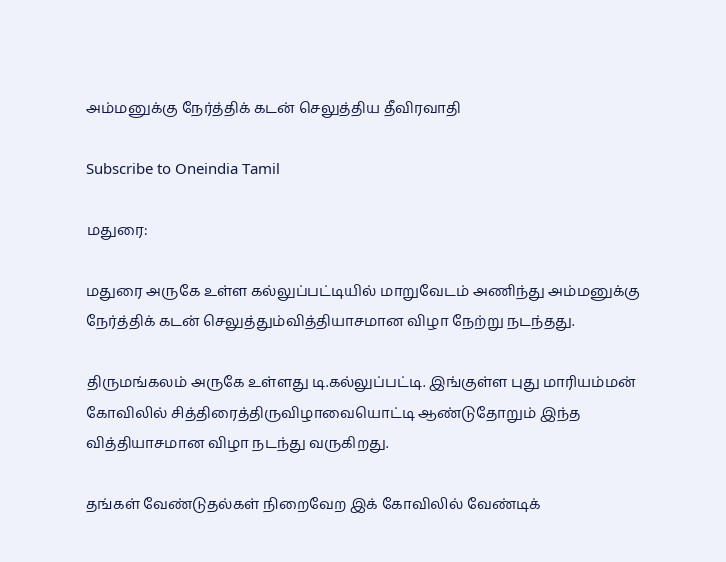அம்மனுக்கு நேர்த்திக் கடன் செலுத்திய தீவிரவாதி

Subscribe to Oneindia Tamil

மதுரை:

மதுரை அருகே உள்ள கல்லுப்பட்டியில் மாறுவேடம் அணிந்து அம்மனுக்கு நேர்த்திக் கடன் செலுத்தும்வித்தியாசமான விழா நேற்று நடந்தது.

திருமங்கலம் அருகே உள்ளது டி.கல்லுப்பட்டி. இங்குள்ள புது மாரியம்மன் கோவிலில் சித்திரைத்திருவிழாவையொட்டி ஆண்டுதோறும் இந்த வித்தியாசமான விழா நடந்து வருகிறது.

தங்கள் வேண்டுதல்கள் நிறைவேற இக் கோவிலில் வேண்டிக்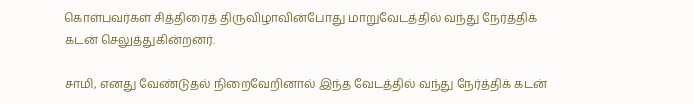கொள்பவர்கள் சித்திரைத் திருவிழாவின்போது மாறுவேடத்தில் வந்து நேர்த்திக் கடன் செலுத்துகின்றனர்.

சாமி, எனது வேண்டுதல் நிறைவேறினால் இந்த வேடத்தில் வந்து நேர்த்திக் கடன்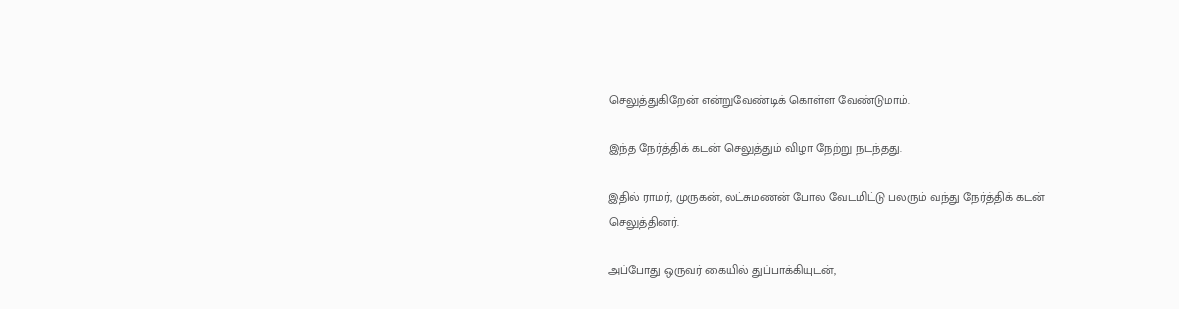செலுத்துகிறேன் என்றுவேண்டிக் கொள்ள வேண்டுமாம்.

இந்த நேர்த்திக் கடன் செலுத்தும் விழா நேற்று நடந்தது.

இதில் ராமர், முருகன், லட்சுமணன் போல வேடமிட்டு பலரும் வந்து நேர்த்திக் கடன் செலுத்தினர்.

அப்போது ஒருவர் கையில் துப்பாக்கியுடன்,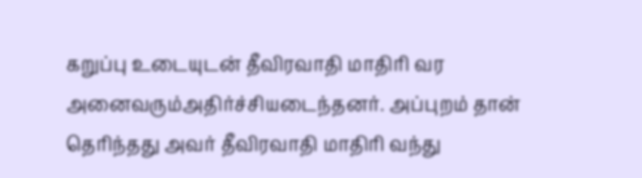கறுப்பு உடையுடன் தீவிரவாதி மாதிரி வர அனைவரும்அதிர்ச்சியடைந்தனர். அப்புறம் தான் தெரிந்தது அவர் தீவிரவாதி மாதிரி வந்து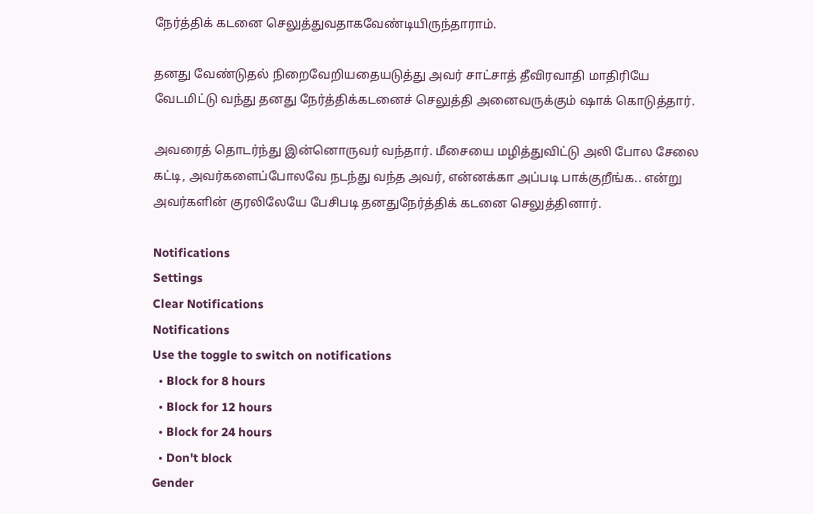நேர்த்திக் கடனை செலுத்துவதாகவேண்டியிருந்தாராம்.

தனது வேண்டுதல் நிறைவேறியதையடுத்து அவர் சாட்சாத் தீவிரவாதி மாதிரியே வேடமிட்டு வந்து தனது நேர்த்திக்கடனைச் செலுத்தி அனைவருக்கும் ஷாக் கொடுத்தார்.

அவரைத் தொடர்ந்து இன்னொருவர் வந்தார். மீசையை மழித்துவிட்டு அலி போல சேலை கட்டி, அவர்களைப்போலவே நடந்து வந்த அவர், என்னக்கா அப்படி பாக்குறீங்க.. என்று அவர்களின் குரலிலேயே பேசிபடி தனதுநேர்த்திக் கடனை செலுத்தினார்.

Notifications
Settings
Clear Notifications
Notifications
Use the toggle to switch on notifications
  • Block for 8 hours
  • Block for 12 hours
  • Block for 24 hours
  • Don't block
Gender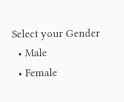Select your Gender
  • Male
  • Female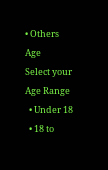• Others
Age
Select your Age Range
  • Under 18
  • 18 to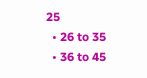25
  • 26 to 35
  • 36 to 45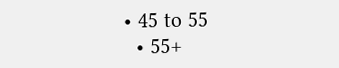• 45 to 55
  • 55+